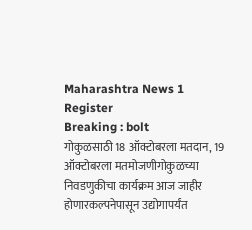Maharashtra News 1
Register
Breaking : bolt
गोकुळसाठी 18 ऑक्टोबरला मतदान, 19 ऑक्टोबरला मतमोजणीगोकुळच्या निवडणुकीचा कार्यक्रम आज जाहीर होणारकल्पनेपासून उद्योगापर्यंत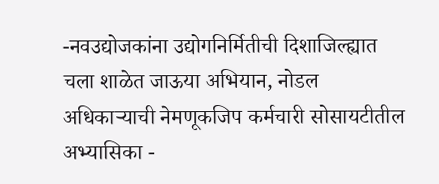-नवउद्योजकांना उद्योगनिर्मितीची दिशाजिल्ह्यात चला शाळेत जाऊया अभियान, नोडल अधिकाऱ्याची नेमणूकजिप कर्मचारी सोसायटीतील अभ्यासिका -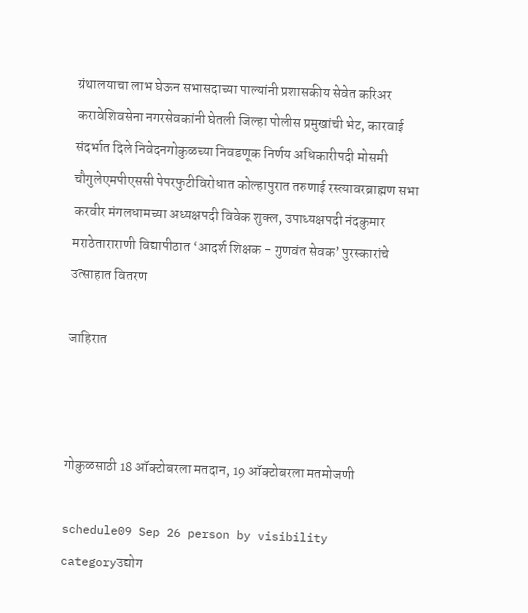ग्रंथालयाचा लाभ घेऊन सभासदाच्या पाल्यांनी प्रशासकीय सेवेत करिअर करावेशिवसेना नगरसेवकांनी घेतली जिल्हा पोलीस प्रमुखांची भेट, कारवाई संदर्भात दिले निवेदनगोकुळच्या निवडणूक निर्णय अधिकारीपदी मोसमी चौगुलेएमपीएससी पेपरफुटीविरोधात कोल्हापुरात तरुणाई रस्त्यावरब्राह्मण सभा करवीर मंगलधामच्या अध्यक्षपदी विवेक शुक्ल, उपाध्यक्षपदी नंदकुमार मराठेताराराणी विद्यापीठात ‘आदर्श शिक्षक - गुणवंत सेवक’ पुरस्कारांचे उत्साहात वितरण

जाहिरात



गोकुळसाठी 18 ऑक्टोबरला मतदान, 19 ऑक्टोबरला मतमोजणी

schedule09 Sep 26 person by visibility categoryउद्योग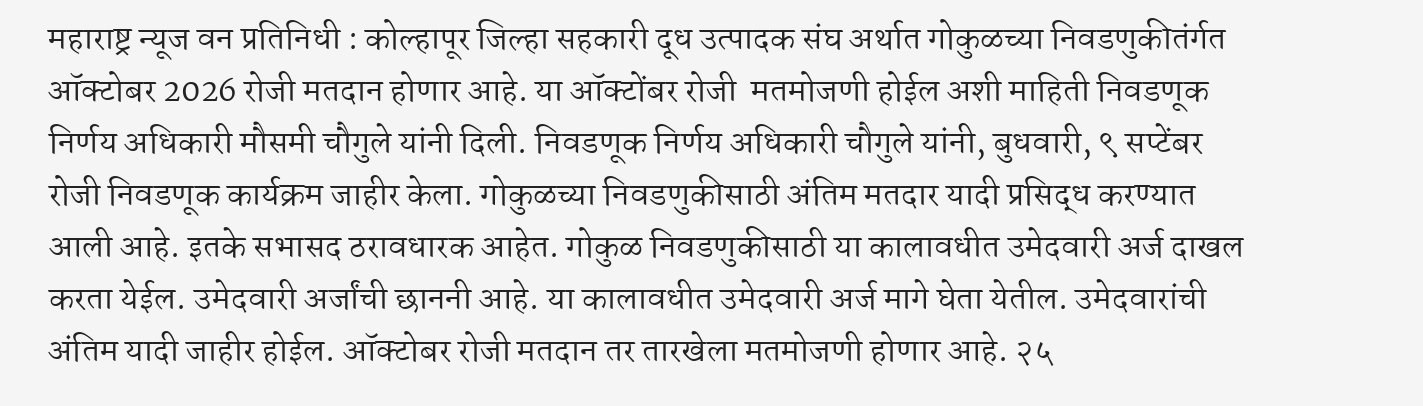महाराष्ट्र न्यूज वन प्रतिनिधी : कोल्हापूर जिल्हा सहकारी दूध उत्पादक संघ अर्थात गोकुळच्या निवडणुकीतंर्गत ऑक्टोबर 2026 रोजी मतदान होणार आहे. या ऑक्टोंबर रोजी  मतमोजणी होईल अशी माहिती निवडणूक निर्णय अधिकारी मौसमी चौगुले यांनी दिली. निवडणूक निर्णय अधिकारी चौगुले यांनी, बुधवारी, ९ सप्टेंबर रोजी निवडणूक कार्यक्रम जाहीर केला. गोकुळच्या निवडणुकीसाठी अंतिम मतदार यादी प्रसिद्ध करण्यात आली आहे. इतके सभासद ठरावधारक आहेत. गोकुळ निवडणुकीसाठी या कालावधीत उमेदवारी अर्ज दाखल करता येईल. उमेदवारी अर्जांची छाननी आहे. या कालावधीत उमेदवारी अर्ज मागे घेता येतील. उमेदवारांची अंतिम यादी जाहीर होईल. ऑक्टोबर रोजी मतदान तर तारखेला मतमोजणी होणार आहे. २५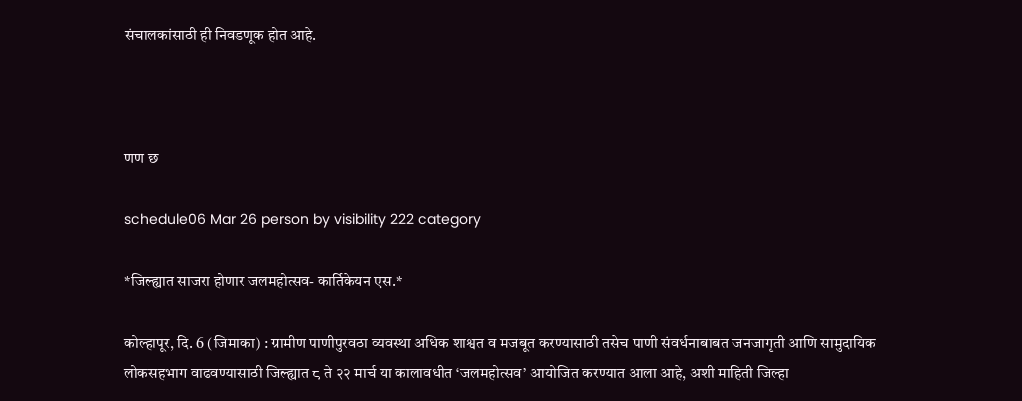संचालकांसाठी ही निवडणूक होत आहे.



णण छ

schedule06 Mar 26 person by visibility 222 category

*जिल्ह्यात साजरा होणार जलमहोत्सव- कार्तिकेयन एस.*

कोल्हापूर, दि. 6 (जिमाका) : ग्रामीण पाणीपुरवठा व्यवस्था अधिक शाश्वत व मजबूत करण्यासाठी तसेच पाणी संवर्धनाबाबत जनजागृती आणि सामुदायिक लोकसहभाग वाढवण्यासाठी जिल्ह्यात ८ ते २२ मार्च या कालावधीत ‘जलमहोत्सव’ आयोजित करण्यात आला आहे, अशी माहिती जिल्हा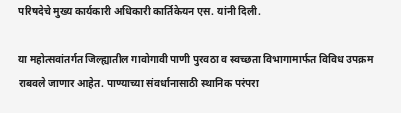परिषदेचे मुख्य कार्यकारी अधिकारी कार्तिकेयन एस. यांनी दिली.

या महोत्सवांतर्गत जिल्ह्यातील गावोगावी पाणी पुरवठा व स्वच्छता विभागामार्फत विविध उपक्रम राबवले जाणार आहेत. पाण्याच्या संवर्धानासाठी स्थानिक परंपरा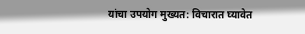यांचा उपयोग मुख्यत: विचारात घ्यावेत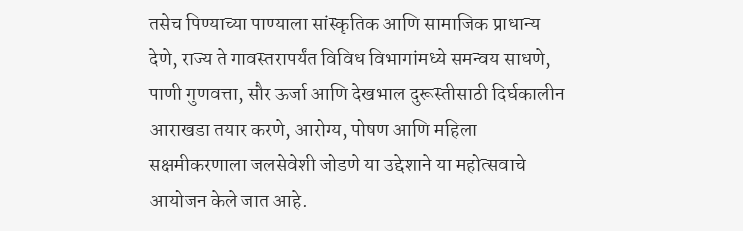तसेच पिण्याच्या पाण्याला सांस्कृतिक आणि सामाजिक प्राधान्य देणे, राज्य ते गावस्तरापर्यंत विविध विभागांमध्ये समन्वय साधणे, पाणी गुणवत्ता, सौर ऊर्जा आणि देखभाल दुरूस्तीसाठी दिर्घकालीन आराखडा तयार करणे, आरोग्य, पोषण आणि महिला सक्षमीकरणाला जलसेवेशी जोडणे या उद्देशाने या महोत्सवाचे आयोजन केले जात आहे.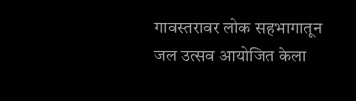गावस्तरावर लोक सहभागातून जल उत्सव आयोजित केला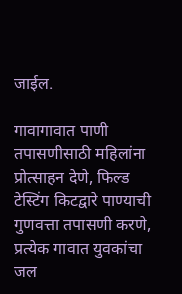जाईल.

गावागावात पाणी तपासणीसाठी महिलांना प्रोत्साहन देणे, फिल्ड टेस्टिंग किटद्वारे पाण्याची गुणवत्ता तपासणी करणे, प्रत्येक गावात युवकांचा जल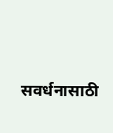सवर्धनासाठी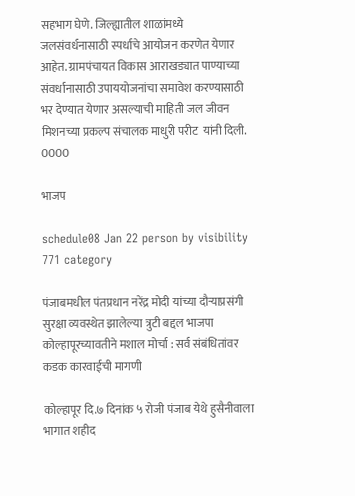सहभाग घेणे. जिल्ह्यातील शाळांमध्ये जलसंवर्धनासाठी स्पर्धाचे आयोजन करणेत येणार आहेत. ग्रामपंचायत विकास आराखड्यात पाण्याच्या संवर्धानासाठी उपाययोजनांचा समावेश करण्यासाठी भर देण्यात येणार असल्याची माहिती जल जीवन मिशनच्या प्रकल्प संचालक माधुरी परीट  यांनी दिली.
0000

भाजप

schedule08 Jan 22 person by visibility 771 category

पंजाबमधील पंतप्रधान नरेंद्र मोदी यांच्या दौऱ्याप्रसंगी सुरक्षा व्यवस्थेत झालेल्या त्रुटी बद्दल भाजपा कोल्हापूरच्यावतीने मशाल मोर्चा : सर्व संबंधितांवर कडक कारवाईची मागणी

कोल्हापूर दि.७ दिनांक ५ रोजी पंजाब येथे हुसैनीवाला भागात शहीद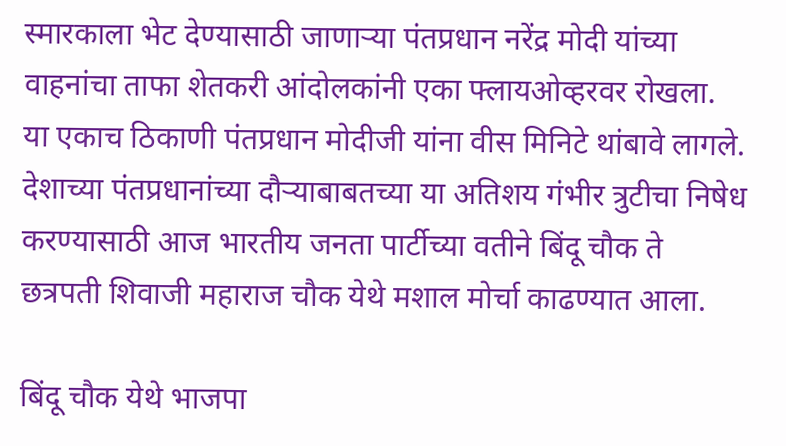स्मारकाला भेट देण्यासाठी जाणाऱ्या पंतप्रधान नरेंद्र मोदी यांच्या वाहनांचा ताफा शेतकरी आंदोलकांनी एका फ्लायओव्हरवर रोखला. या एकाच ठिकाणी पंतप्रधान मोदीजी यांना वीस मिनिटे थांबावे लागले. देशाच्या पंतप्रधानांच्या दौऱ्याबाबतच्या या अतिशय गंभीर त्रुटीचा निषेध करण्यासाठी आज भारतीय जनता पार्टीच्या वतीने बिंदू चौक ते छत्रपती शिवाजी महाराज चौक येथे मशाल मोर्चा काढण्यात आला.

बिंदू चौक येथे भाजपा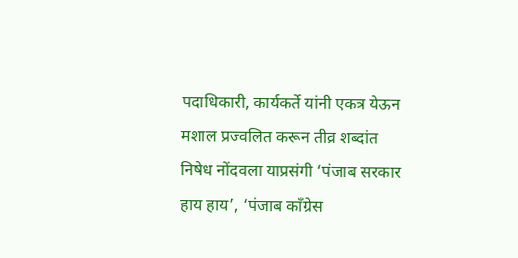पदाधिकारी, कार्यकर्ते यांनी एकत्र येऊन मशाल प्रज्वलित करून तीव्र शब्दांत निषेध नोंदवला याप्रसंगी ‘पंजाब सरकार हाय हाय’, ‘पंजाब काँग्रेस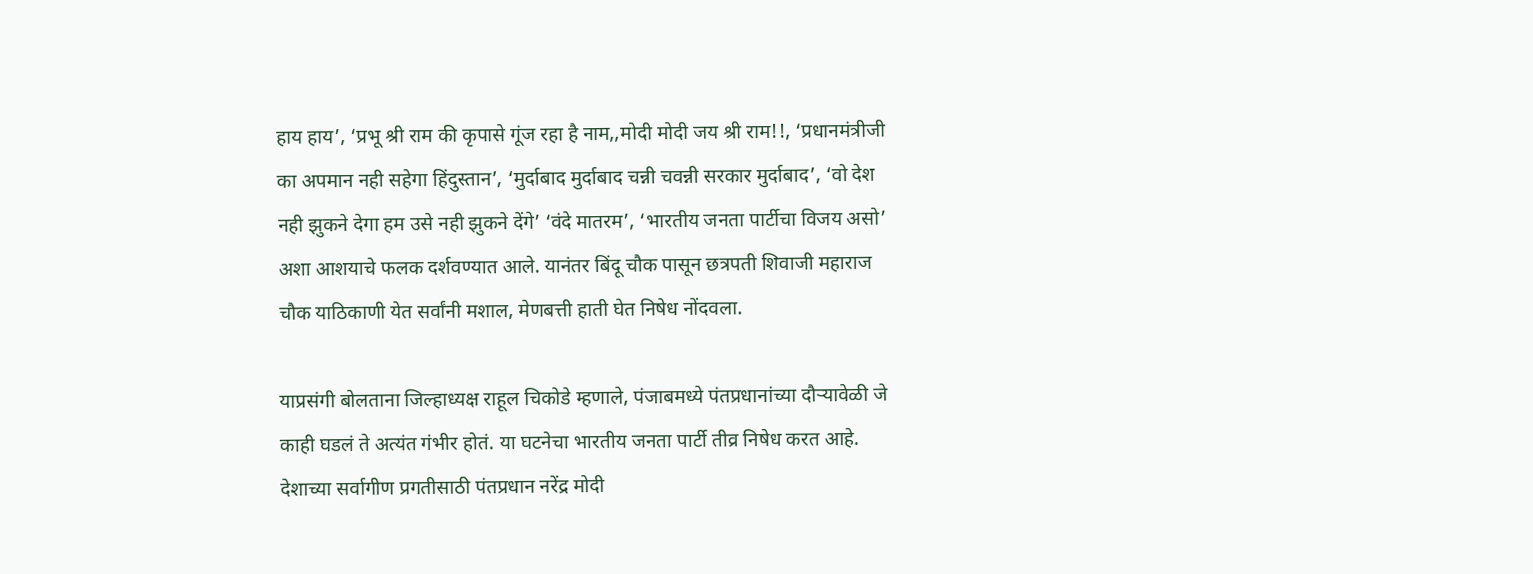हाय हाय’, ‘प्रभू श्री राम की कृपासे गूंज रहा है नाम,,मोदी मोदी जय श्री राम!!, ‘प्रधानमंत्रीजी का अपमान नही सहेगा हिंदुस्तान’, ‘मुर्दाबाद मुर्दाबाद चन्नी चवन्नी सरकार मुर्दाबाद’, ‘वो देश नही झुकने देगा हम उसे नही झुकने देंगे’ ‘वंदे मातरम’, ‘भारतीय जनता पार्टीचा विजय असो’ अशा आशयाचे फलक दर्शवण्यात आले. यानंतर बिंदू चौक पासून छत्रपती शिवाजी महाराज चौक याठिकाणी येत सर्वांनी मशाल, मेणबत्ती हाती घेत निषेध नोंदवला.

याप्रसंगी बोलताना जिल्हाध्यक्ष राहूल चिकोडे म्हणाले, पंजाबमध्ये पंतप्रधानांच्या दौऱ्यावेळी जे काही घडलं ते अत्यंत गंभीर होतं. या घटनेचा भारतीय जनता पार्टी तीव्र निषेध करत आहे. देशाच्या सर्वागीण प्रगतीसाठी पंतप्रधान नरेंद्र मोदी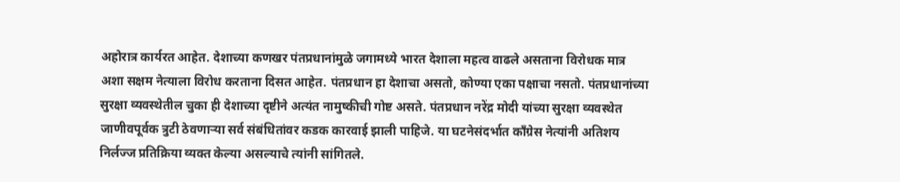अहोरात्र कार्यरत आहेत. देशाच्या कणखर पंतप्रधानांमुळे जगामध्ये भारत देशाला महत्व वाढले असताना विरोधक मात्र अशा सक्षम नेत्याला विरोध करताना दिसत आहेत. पंतप्रधान हा देशाचा असतो, कोण्या एका पक्षाचा नसतो. पंतप्रधानांच्या सुरक्षा व्यवस्थेतील चुका ही देशाच्या दृष्टीने अत्यंत नामुष्कीची गोष्ट असते. पंतप्रधान नरेंद्र मोदी यांच्या सुरक्षा व्यवस्थेत जाणीवपूर्वक त्रुटी ठेवणाऱ्या सर्व संबंधितांवर कडक कारवाई झाली पाहिजे. या घटनेसंदर्भात काँग्रेस नेत्यांनी अतिशय निर्लज्ज प्रतिक्रिया व्यक्त केल्या असल्याचे त्यांनी सांगितले.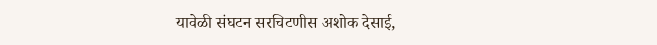यावेळी संघटन सरचिटणीस अशोक देसाई,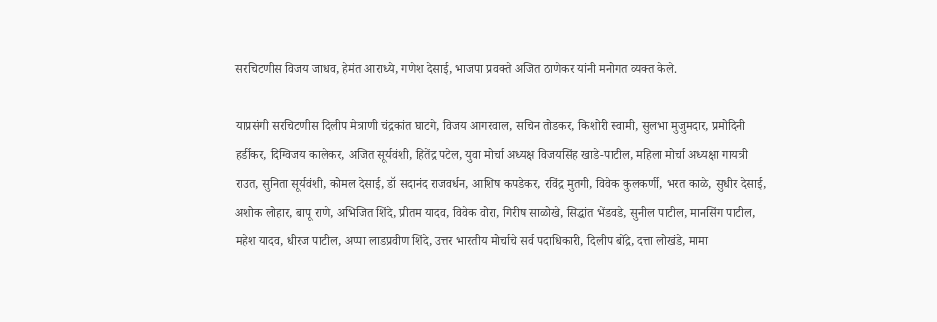सरचिटणीस विजय जाधव, हेमंत आराध्ये, गणेश देसाई, भाजपा प्रवक्ते अजित ठाणेकर यांनी मनोगत व्यक्त केले.

याप्रसंगी सरचिटणीस दिलीप मेत्राणी चंद्रकांत घाटगे, विजय आगरवाल, सचिन तोडकर, किशोरी स्वामी, सुलभा मुजुमदार, प्रमोदिनी हर्डीकर, दिग्विजय कालेकर, अजित सूर्यवंशी, हितेंद्र पटेल, युवा मोर्चा अध्यक्ष विजयसिंह खाडे-पाटील, महिला मोर्चा अध्यक्षा गायत्री राउत, सुनिता सूर्यवंशी, कोमल देसाई, डॉ सदानंद राजवर्धन, आशिष कपडेकर, रविंद्र मुतगी, विवेक कुलकर्णी, भरत काळे, सुधीर देसाई, अशोक लोहार, बापू राणे, अभिजित शिंदे, प्रीतम यादव, विवेक वोरा, गिरीष साळोखे, सिद्धांत भेंडवडे, सुनील पाटील, मानसिंग पाटील, महेश यादव, धीरज पाटील, अप्पा लाडप्रवीण शिंदे, उत्तर भारतीय मोर्चाचे सर्व पदाधिकारी, दिलीप बोंद्रे, दत्ता लोखंडे, मामा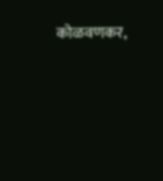कोळवणकर,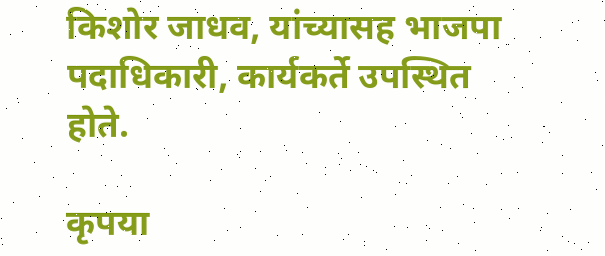किशोर जाधव, यांच्यासह भाजपा पदाधिकारी, कार्यकर्ते उपस्थित होते.

कृपया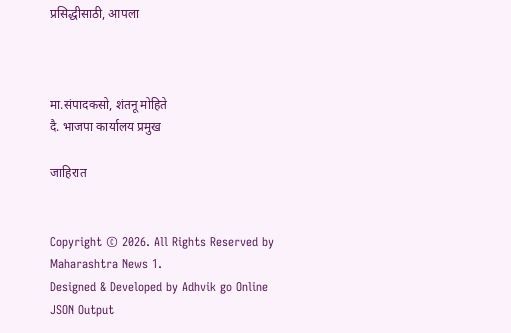प्रसिद्धीसाठी, आपला



मा.संपादकसो, शंतनू मोहिते
दै. भाजपा कार्यालय प्रमुख

जाहिरात


Copyright © 2026. All Rights Reserved by Maharashtra News 1.
Designed & Developed by Adhvik go Online
JSON Output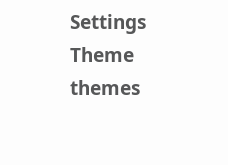Settings
Theme
themes